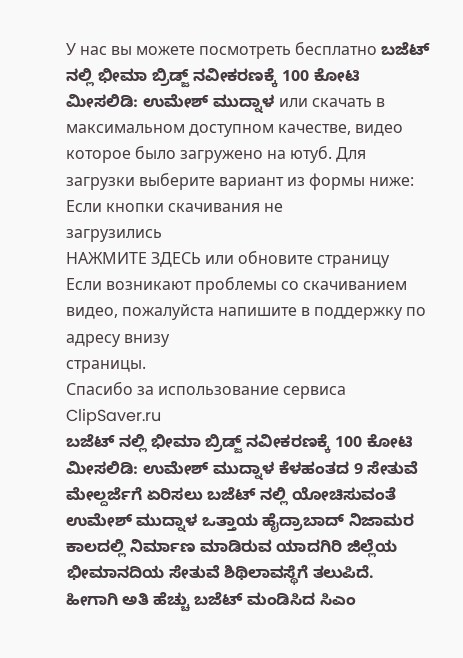У нас вы можете посмотреть бесплатно ಬಜೆಟ್ ನಲ್ಲಿ ಭೀಮಾ ಬ್ರಿಡ್ಜ್ ನವೀಕರಣಕ್ಕೆ 100 ಕೋಟಿ ಮೀಸಲಿಡಿ: ಉಮೇಶ್ ಮುದ್ನಾಳ или скачать в максимальном доступном качестве, видео которое было загружено на ютуб. Для загрузки выберите вариант из формы ниже:
Если кнопки скачивания не
загрузились
НАЖМИТЕ ЗДЕСЬ или обновите страницу
Если возникают проблемы со скачиванием видео, пожалуйста напишите в поддержку по адресу внизу
страницы.
Спасибо за использование сервиса ClipSaver.ru
ಬಜೆಟ್ ನಲ್ಲಿ ಭೀಮಾ ಬ್ರಿಡ್ಜ್ ನವೀಕರಣಕ್ಕೆ 100 ಕೋಟಿ ಮೀಸಲಿಡಿ: ಉಮೇಶ್ ಮುದ್ನಾಳ ಕೆಳಹಂತದ 9 ಸೇತುವೆ ಮೇಲ್ದರ್ಜೆಗೆ ಏರಿಸಲು ಬಜೆಟ್ ನಲ್ಲಿ ಯೋಚಿಸುವಂತೆ ಉಮೇಶ್ ಮುದ್ನಾಳ ಒತ್ತಾಯ ಹೈದ್ರಾಬಾದ್ ನಿಜಾಮರ ಕಾಲದಲ್ಲಿ ನಿರ್ಮಾಣ ಮಾಡಿರುವ ಯಾದಗಿರಿ ಜಿಲ್ಲೆಯ ಭೀಮಾನದಿಯ ಸೇತುವೆ ಶಿಥಿಲಾವಸ್ಥೆಗೆ ತಲುಪಿದೆ. ಹೀಗಾಗಿ ಅತಿ ಹೆಚ್ಚು ಬಜೆಟ್ ಮಂಡಿಸಿದ ಸಿಎಂ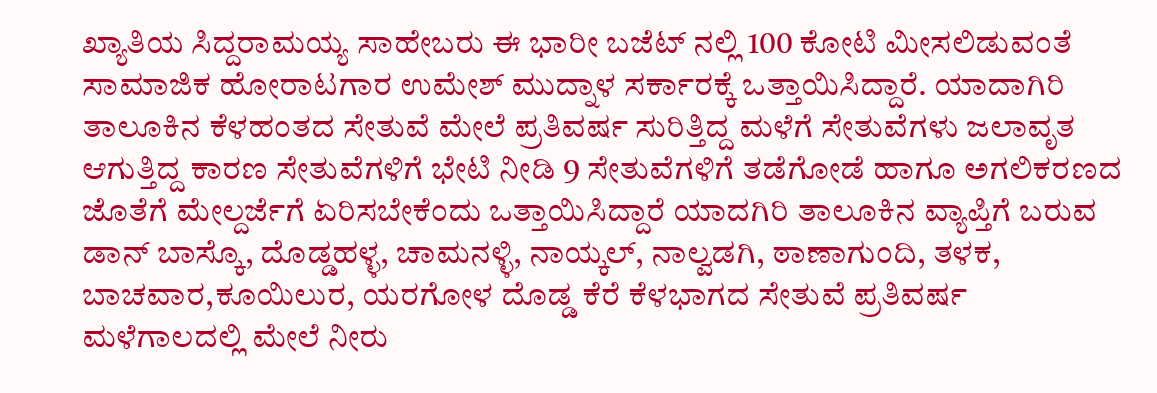ಖ್ಯಾತಿಯ ಸಿದ್ದರಾಮಯ್ಯ ಸಾಹೇಬರು ಈ ಭಾರೀ ಬಜೆಟ್ ನಲ್ಲಿ 100 ಕೋಟಿ ಮೀಸಲಿಡುವಂತೆ ಸಾಮಾಜಿಕ ಹೋರಾಟಗಾರ ಉಮೇಶ್ ಮುದ್ನಾಳ ಸರ್ಕಾರಕ್ಕೆ ಒತ್ತಾಯಿಸಿದ್ದಾರೆ. ಯಾದಾಗಿರಿ ತಾಲೂಕಿನ ಕೆಳಹಂತದ ಸೇತುವೆ ಮೇಲೆ ಪ್ರತಿವರ್ಷ ಸುರಿತ್ತಿದ್ದ ಮಳೆಗೆ ಸೇತುವೆಗಳು ಜಲಾವೃತ ಆಗುತ್ತಿದ್ದ ಕಾರಣ ಸೇತುವೆಗಳಿಗೆ ಭೇಟಿ ನೀಡಿ 9 ಸೇತುವೆಗಳಿಗೆ ತಡೆಗೋಡೆ ಹಾಗೂ ಅಗಲಿಕರಣದ ಜೊತೆಗೆ ಮೇಲ್ದರ್ಜೆಗೆ ಏರಿಸಬೇಕೆಂದು ಒತ್ತಾಯಿಸಿದ್ದಾರೆ ಯಾದಗಿರಿ ತಾಲೂಕಿನ ವ್ಯಾಪ್ತಿಗೆ ಬರುವ ಡಾನ್ ಬಾಸ್ಕೊ, ದೊಡ್ಡಹಳ್ಳ, ಚಾಮನಳ್ಳಿ, ನಾಯ್ಕಲ್, ನಾಲ್ವಡಗಿ, ಠಾಣಾಗುಂದಿ, ತಳಕ, ಬಾಚವಾರ,ಕೂಯಿಲುರ, ಯರಗೋಳ ದೊಡ್ಡ ಕೆರೆ ಕೆಳಭಾಗದ ಸೇತುವೆ ಪ್ರತಿವರ್ಷ ಮಳೆಗಾಲದಲ್ಲಿ ಮೇಲೆ ನೀರು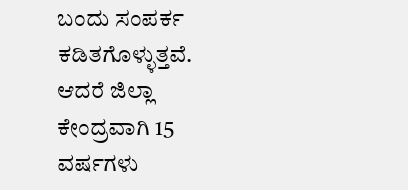ಬಂದು ಸಂಪರ್ಕ ಕಡಿತಗೊಳ್ಳುತ್ತವೆ. ಆದರೆ ಜಿಲ್ಲಾ ಕೇಂದ್ರವಾಗಿ 15 ವರ್ಷಗಳು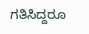ಗತಿಸಿದ್ದರೂ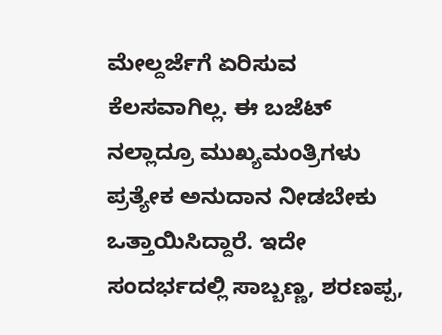ಮೇಲ್ದರ್ಜೆಗೆ ಏರಿಸುವ ಕೆಲಸವಾಗಿಲ್ಲ. ಈ ಬಜೆಟ್ ನಲ್ಲಾದ್ರೂ ಮುಖ್ಯಮಂತ್ರಿಗಳು ಪ್ರತ್ಯೇಕ ಅನುದಾನ ನೀಡಬೇಕು ಒತ್ತಾಯಿಸಿದ್ದಾರೆ. ಇದೇ ಸಂದರ್ಭದಲ್ಲಿ ಸಾಬ್ಬಣ್ಣ, ಶರಣಪ್ಪ,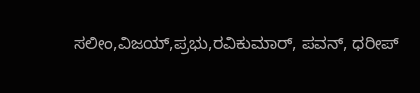ಸಲೀಂ,ವಿಜಯ್,ಪ್ರಭು,ರವಿಕುಮಾರ್, ಪವನ್, ಧರೀಪ್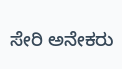ಸೇರಿ ಅನೇಕರು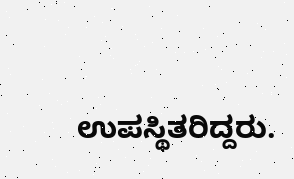ಉಪಸ್ಥಿತರಿದ್ದರು.